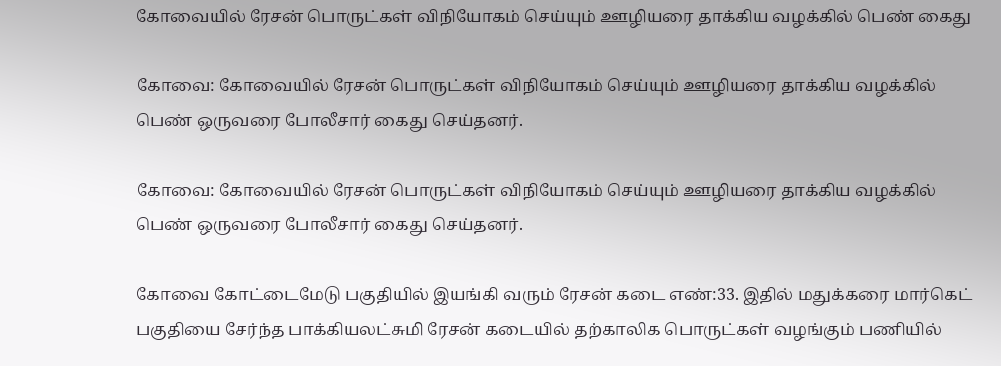கோவையில் ரேசன் பொருட்கள் விநியோகம் செய்யும் ஊழியரை தாக்கிய வழக்கில் பெண் கைது

கோவை: கோவையில் ரேசன் பொருட்கள் விநியோகம் செய்யும் ஊழியரை தாக்கிய வழக்கில் பெண் ஒருவரை போலீசார் கைது செய்தனர்.

கோவை: கோவையில் ரேசன் பொருட்கள் விநியோகம் செய்யும் ஊழியரை தாக்கிய வழக்கில் பெண் ஒருவரை போலீசார் கைது செய்தனர்.

கோவை கோட்டைமேடு பகுதியில் இயங்கி வரும் ரேசன் கடை எண்:33. இதில் மதுக்கரை மார்கெட் பகுதியை சேர்ந்த பாக்கியலட்சுமி ரேசன் கடையில் தற்காலிக பொருட்கள் வழங்கும் பணியில்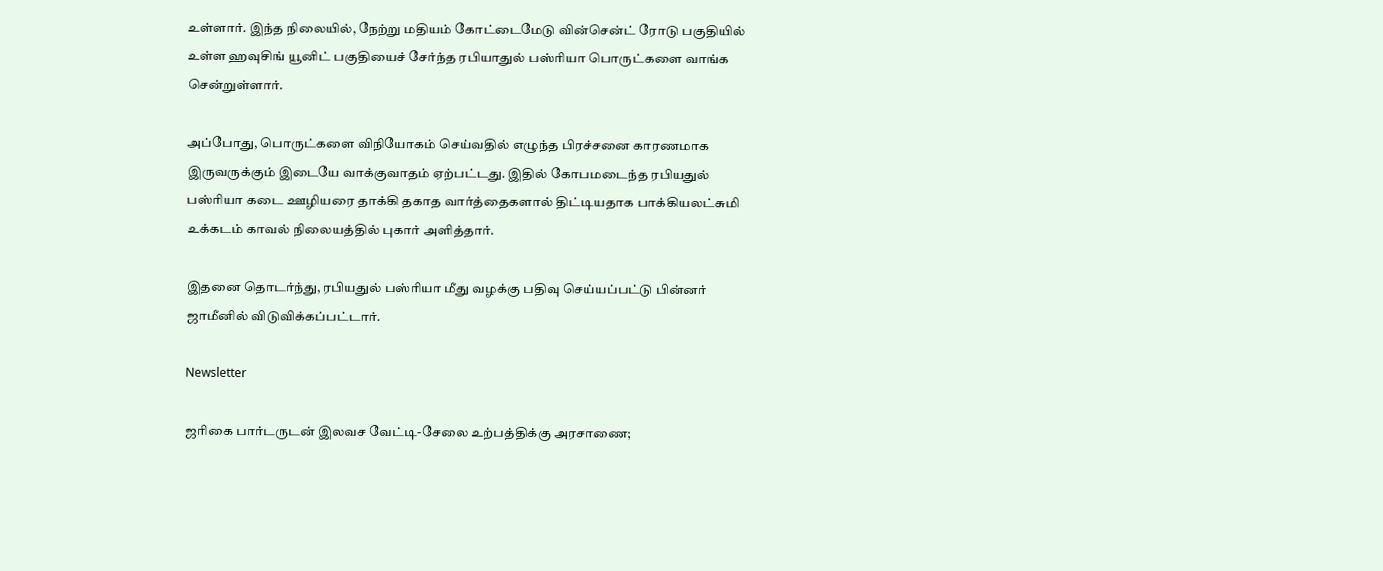உள்ளார். இந்த நிலையில், நேற்று மதியம் கோட்டைமேடு வின்சென்ட் ரோடு பகுதியில் உள்ள ஹவுசிங் யூனிட் பகுதியைச் சேர்ந்த ரபியாதுல் பஸ்ரியா பொருட்களை வாங்க சென்றுள்ளார்.

அப்போது, பொருட்களை விநியோகம் செய்வதில் எழுந்த பிரச்சனை காரணமாக இருவருக்கும் இடையே வாக்குவாதம் ஏற்பட்டது. இதில் கோபமடைந்த ரபியதுல் பஸ்ரியா கடை ஊழியரை தாக்கி தகாத வார்த்தைகளால் திட்டியதாக பாக்கியலட்சுமி உக்கடம் காவல் நிலையத்தில் புகார் அளித்தார்.

இதனை தொடர்ந்து, ரபியதுல் பஸ்ரியா மீது வழக்கு பதிவு செய்யப்பட்டு பின்னர் ஜாமீனில் விடுவிக்கப்பட்டார்.

Newsletter

ஜரிகை பார்டருடன் இலவச வேட்டி-சேலை உற்பத்திக்கு அரசாணை;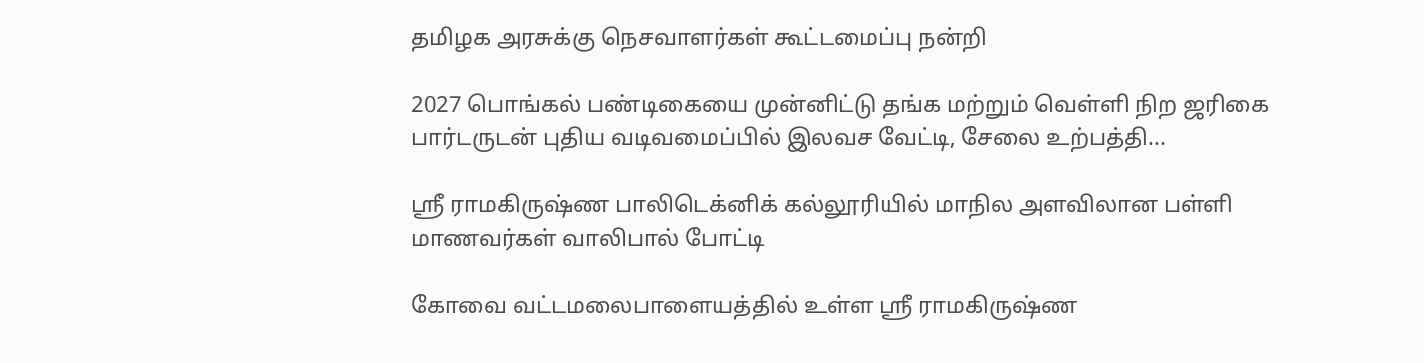தமிழக அரசுக்கு நெசவாளர்கள் கூட்டமைப்பு நன்றி

2027 பொங்கல் பண்டிகையை முன்னிட்டு தங்க மற்றும் வெள்ளி நிற ஜரிகை பார்டருடன் புதிய வடிவமைப்பில் இலவச வேட்டி, சேலை உற்பத்தி...

ஸ்ரீ ராமகிருஷ்ண பாலிடெக்னிக் கல்லூரியில் மாநில அளவிலான பள்ளி மாணவர்கள் வாலிபால் போட்டி

கோவை வட்டமலைபாளையத்தில் உள்ள ஸ்ரீ ராமகிருஷ்ண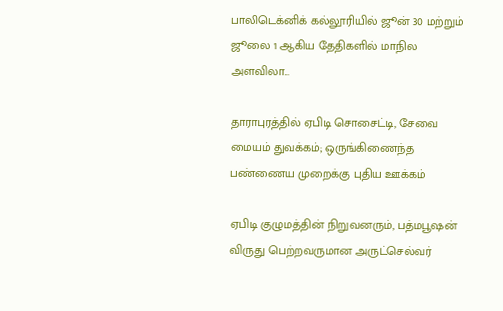பாலிடெக்னிக் கல்லூரியில் ஜூன் 30 மற்றும் ஜூலை 1 ஆகிய தேதிகளில் மாநில அளவிலா...

தாராபுரத்தில் ஏபிடி சொசைட்டி, சேவை மையம் துவக்கம்; ஒருங்கிணைந்த பண்ணைய முறைக்கு புதிய ஊக்கம்

ஏபிடி குழுமத்தின் நிறுவனரும், பத்மபூஷன் விருது பெற்றவருமான அருட்செல்வர்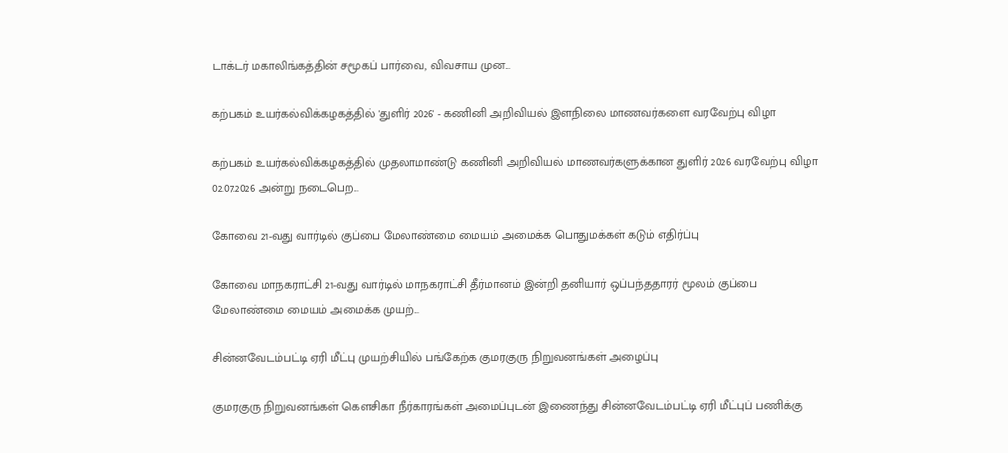டாக்டர் மகாலிங்கத்தின் சமூகப் பார்வை, விவசாய முன...

கற்பகம் உயர்கல்விக்கழகத்தில் 'துளிர் 2026' - கணினி அறிவியல் இளநிலை மாணவர்களை வரவேற்பு விழா

கற்பகம் உயர்கல்விக்கழகத்தில் முதலாமாண்டு கணினி அறிவியல் மாணவர்களுக்கான துளிர் 2026 வரவேற்பு விழா 02.07.2026 அன்று நடைபெற...

கோவை 21-வது வார்டில் குப்பை மேலாண்மை மையம் அமைக்க பொதுமக்கள் கடும் எதிர்ப்பு

கோவை மாநகராட்சி 21-வது வார்டில் மாநகராட்சி தீர்மானம் இன்றி தனியார் ஒப்பந்ததாரர் மூலம் குப்பை மேலாண்மை மையம் அமைக்க முயற்...

சின்னவேடம்பட்டி ஏரி மீட்பு முயற்சியில் பங்கேற்க குமரகுரு நிறுவனங்கள் அழைப்பு

குமரகுரு நிறுவனங்கள் கெளசிகா நீர்காரங்கள் அமைப்புடன் இணைந்து சின்னவேடம்பட்டி ஏரி மீட்புப் பணிக்கு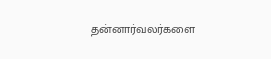தன்னார்வலர்களை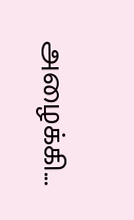அழைக்கி...